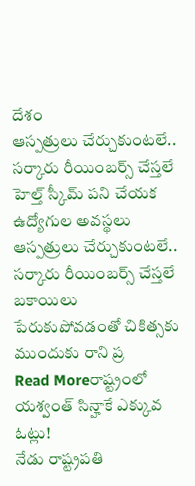దేశం
ఆస్పత్రులు చేర్చుకుంటలే.. సర్కారు రీయింబర్స్ చేస్తలే
హెల్త్ స్కీమ్ పని చేయక ఉద్యోగుల అవస్థలు ఆస్పత్రులు చేర్చుకుంటలే.. సర్కారు రీయింబర్స్ చేస్తలే బకాయిలు పేరుకుపోవడంతో చికిత్సకు ముందుకు రాని ప్ర
Read Moreరాష్ట్రంలో యశ్వంత్ సిన్హాకే ఎక్కువ ఓట్లు!
నేడు రాష్ట్రపతి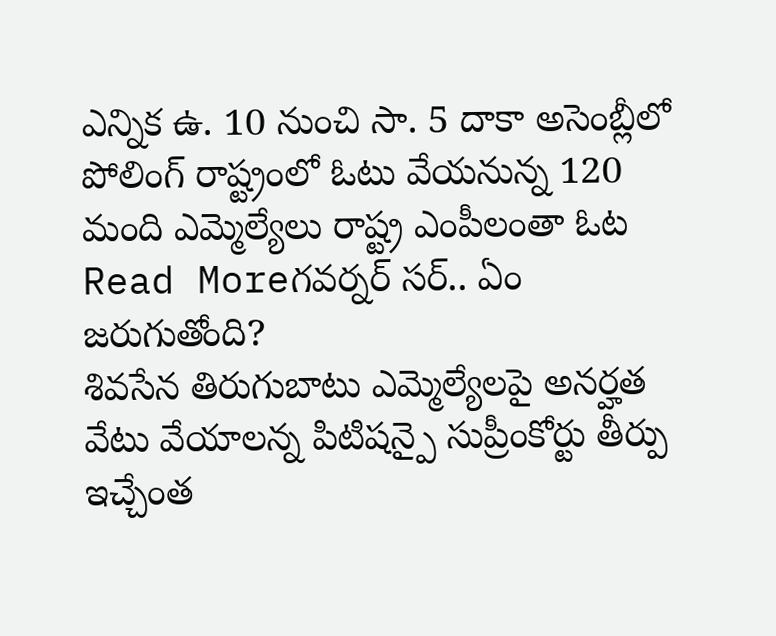ఎన్నిక ఉ. 10 నుంచి సా. 5 దాకా అసెంబ్లీలో పోలింగ్ రాష్ట్రంలో ఓటు వేయనున్న 120 మంది ఎమ్మెల్యేలు రాష్ట్ర ఎంపీలంతా ఓట
Read Moreగవర్నర్ సర్.. ఏం జరుగుతోంది?
శివసేన తిరుగుబాటు ఎమ్మెల్యేలపై అనర్హత వేటు వేయాలన్న పిటిషన్పై సుప్రీంకోర్టు తీర్పు ఇచ్చేంత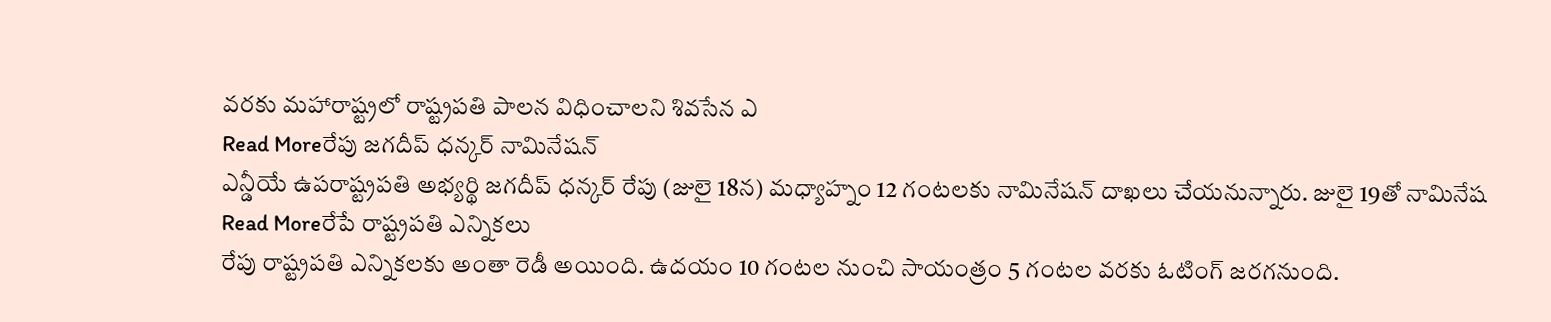వరకు మహారాష్ట్రలో రాష్ట్రపతి పాలన విధించాలని శివసేన ఎ
Read Moreరేపు జగదీప్ ధన్కర్ నామినేషన్
ఎన్డీయే ఉపరాష్ట్రపతి అభ్యర్థి జగదీప్ ధన్కర్ రేపు (జులై 18న) మధ్యాహ్నం 12 గంటలకు నామినేషన్ దాఖలు చేయనున్నారు. జులై 19తో నామినేష
Read Moreరేపే రాష్ట్రపతి ఎన్నికలు
రేపు రాష్ట్రపతి ఎన్నికలకు అంతా రెడీ అయింది. ఉదయం 10 గంటల నుంచి సాయంత్రం 5 గంటల వరకు ఓటింగ్ జరగనుంది.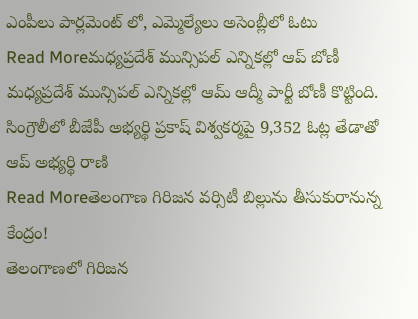ఎంపీలు పార్లమెంట్ లో, ఎమ్మెల్యేలు అసెంబ్లీలో ఓటు
Read Moreమధ్యప్రదేశ్ మున్సిపల్ ఎన్నికల్లో ఆప్ బోణీ
మధ్యప్రదేశ్ మున్సిపల్ ఎన్నికల్లో ఆమ్ ఆద్మీ పార్టీ బోణీ కొట్టింది. సింగ్రౌలీలో బీజేపీ అభ్యర్థి ప్రకాష్ విశ్వకర్మపై 9,352 ఓట్ల తేడాతో ఆప్ అభ్యర్థి రాణి
Read Moreతెలంగాణ గిరిజన వర్సిటీ బిల్లును తీసుకురానున్న కేంద్రం!
తెలంగాణలో గిరిజన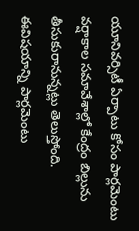యూనివర్సిటీ ఏర్పాటు కోసం పార్లమెంటు వర్షాకాల సమావేశాల్లో కేంద్రం బిల్లును తీసుకురానున్నట్లు తెలుస్తోంది. ఈవిషయాన్ని పార్లమెంటు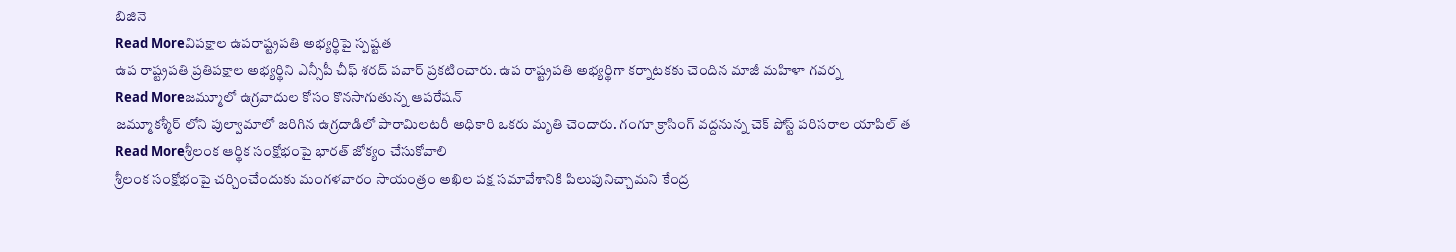బిజినె
Read Moreవిపక్షాల ఉపరాష్ట్రపతి అభ్యర్థిపై స్పష్టత
ఉప రాష్ట్రపతి ప్రతిపక్షాల అభ్యర్థిని ఎన్సీపీ చీఫ్ శరద్ పవార్ ప్రకటించారు. ఉప రాష్ట్రపతి అభ్యర్థిగా కర్నాటకకు చెందిన మాజీ మహిళా గవర్న
Read Moreజమ్మూలో ఉగ్రవాదుల కోసం కొనసాగుతున్న ఆపరేషన్
జమ్మూకశ్మీర్ లోని పుల్వామాలో జరిగిన ఉగ్రదాడిలో పారామిలటరీ అధికారి ఒకరు మృతి చెందారు. గంగూ క్రాసింగ్ వద్దనున్న చెక్ పోస్ట్ పరిసరాల యాపిల్ త
Read Moreశ్రీలంక ఆర్థిక సంక్షోభంపై భారత్ జోక్యం చేసుకోవాలి
శ్రీలంక సంక్షోభంపై చర్చించేందుకు మంగళవారం సాయంత్రం అఖిల పక్ష సమావేశానికి పిలుపునిచ్చామని కేంద్ర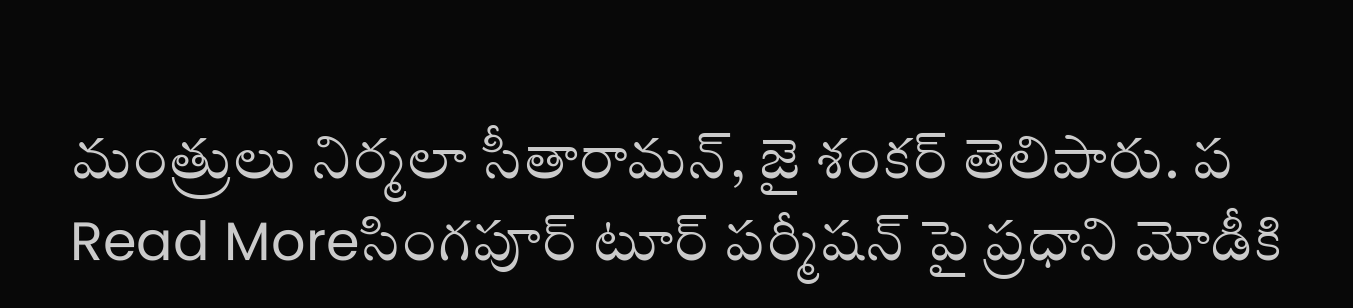మంత్రులు నిర్మలా సీతారామన్, జై శంకర్ తెలిపారు. ప
Read Moreసింగపూర్ టూర్ పర్మీషన్ పై ప్రధాని మోడీకి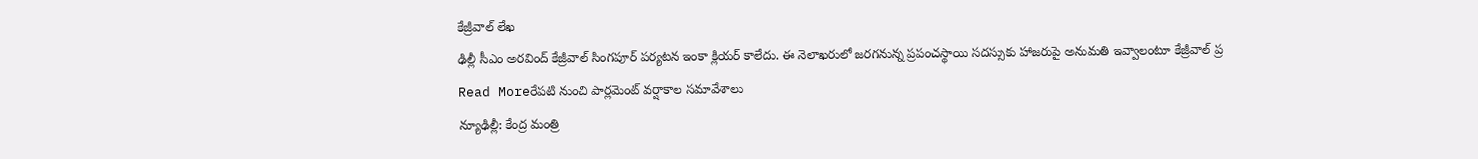కేజ్రీవాల్ లేఖ
ఢిల్లీ సీఎం అరవింద్ కేజ్రీవాల్ సింగపూర్ పర్యటన ఇంకా క్లియర్ కాలేదు. ఈ నెలాఖరులో జరగనున్న ప్రపంచస్థాయి సదస్సుకు హాజరుపై అనుమతి ఇవ్వాలంటూ కేజ్రీవాల్ ప్ర
Read Moreరేపటి నుంచి పార్లమెంట్ వర్షాకాల సమావేశాలు
న్యూఢిల్లీ: కేంద్ర మంత్రి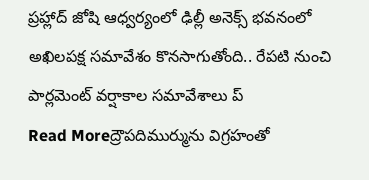ప్రహ్లాద్ జోషి ఆధ్వర్యంలో ఢిల్లీ అనెక్స్ భవనంలో అఖిలపక్ష సమావేశం కొనసాగుతోంది.. రేపటి నుంచి పార్లమెంట్ వర్షాకాల సమావేశాలు ప్
Read Moreద్రౌపదిముర్మును విగ్రహంతో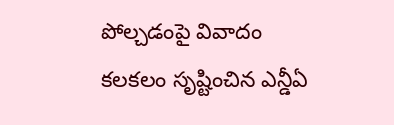పోల్చడంపై వివాదం
కలకలం సృష్టించిన ఎన్డీఏ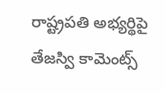రాష్ట్రపతి అభ్యర్థిపై తేజస్వి కామెంట్స్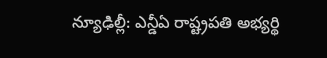న్యూఢిల్లీ: ఎన్డీఏ రాష్ట్రపతి అభ్యర్థి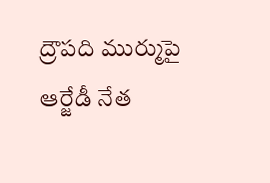ద్రౌపది ముర్ముపై ఆర్జేడీ నేత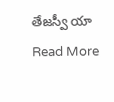తేజస్వీ యా
Read More